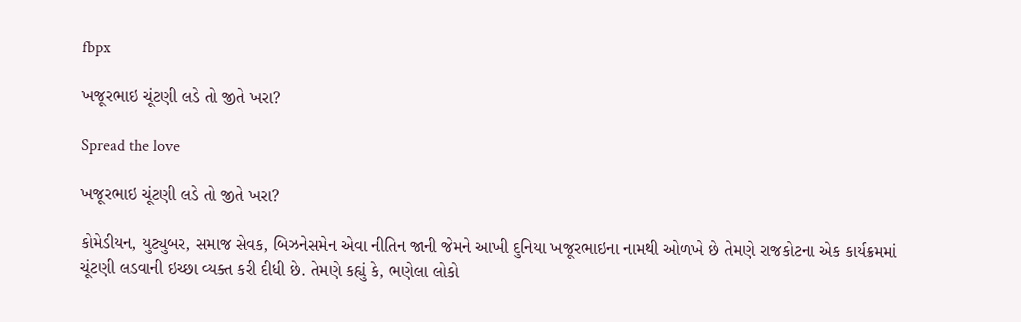fbpx

ખજૂરભાઇ ચૂંટણી લડે તો જીતે ખરા?

Spread the love

ખજૂરભાઇ ચૂંટણી લડે તો જીતે ખરા?

કોમેડીયન, યુટ્યુબર, સમાજ સેવક, બિઝનેસમેન એવા નીતિન જાની જેમને આખી દુનિયા ખજૂરભાઇના નામથી ઓળખે છે તેમણે રાજકોટના એક કાર્યક્રમમાં ચૂંટણી લડવાની ઇચ્છા વ્યક્ત કરી દીધી છે. તેમણે કહ્યું કે, ભણેલા લોકો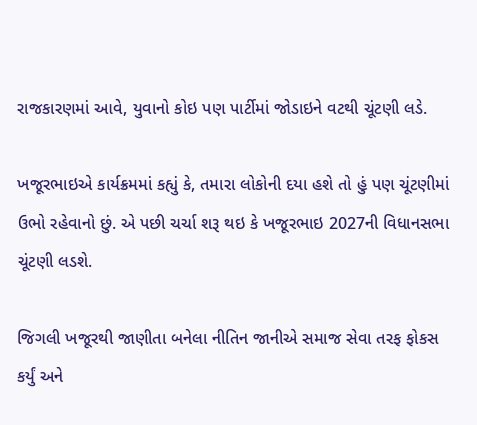રાજકારણમાં આવે, યુવાનો કોઇ પણ પાર્ટીમાં જોડાઇને વટથી ચૂંટણી લડે.

ખજૂરભાઇએ કાર્યક્રમમાં કહ્યું કે, તમારા લોકોની દયા હશે તો હું પણ ચૂંટણીમાં ઉભો રહેવાનો છું. એ પછી ચર્ચા શરૂ થઇ કે ખજૂરભાઇ 2027ની વિધાનસભા ચૂંટણી લડશે.

જિગલી ખજૂરથી જાણીતા બનેલા નીતિન જાનીએ સમાજ સેવા તરફ ફોકસ કર્યું અને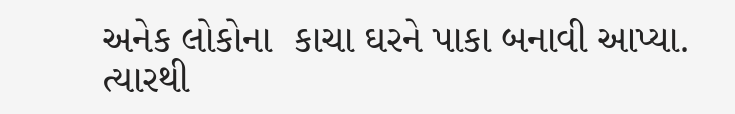અનેક લોકોના  કાચા ઘરને પાકા બનાવી આપ્યા. ત્યારથી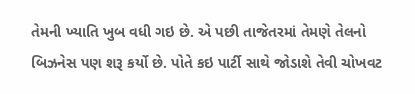તેમની ખ્યાતિ ખુબ વધી ગઇ છે. એ પછી તાજેતરમાં તેમણે તેલનો બિઝનેસ પણ શરૂ કર્યો છે. પોતે કઇ પાર્ટી સાથે જોડાશે તેવી ચોખવટ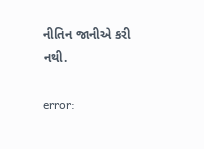નીતિન જાનીએ કરી નથી.

error: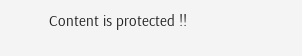Content is protected !!